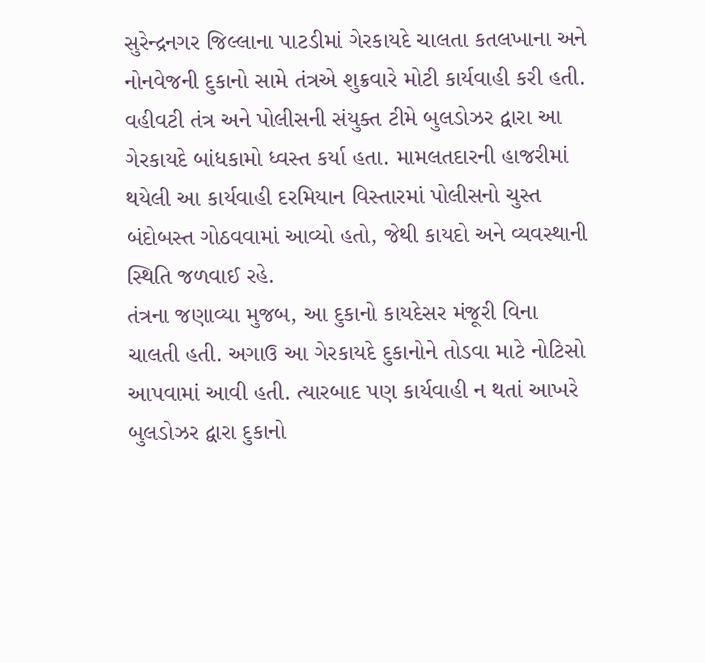સુરેન્દ્રનગર જિલ્લાના પાટડીમાં ગેરકાયદે ચાલતા કતલખાના અને નોનવેજની દુકાનો સામે તંત્રએ શુક્રવારે મોટી કાર્યવાહી કરી હતી. વહીવટી તંત્ર અને પોલીસની સંયુક્ત ટીમે બુલડોઝર દ્વારા આ ગેરકાયદે બાંધકામો ધ્વસ્ત કર્યા હતા. મામલતદારની હાજરીમાં થયેલી આ કાર્યવાહી દરમિયાન વિસ્તારમાં પોલીસનો ચુસ્ત બંદોબસ્ત ગોઠવવામાં આવ્યો હતો, જેથી કાયદો અને વ્યવસ્થાની સ્થિતિ જળવાઈ રહે.
તંત્રના જણાવ્યા મુજબ, આ દુકાનો કાયદેસર મંજૂરી વિના ચાલતી હતી. અગાઉ આ ગેરકાયદે દુકાનોને તોડવા માટે નોટિસો આપવામાં આવી હતી. ત્યારબાદ પણ કાર્યવાહી ન થતાં આખરે બુલડોઝર દ્વારા દુકાનો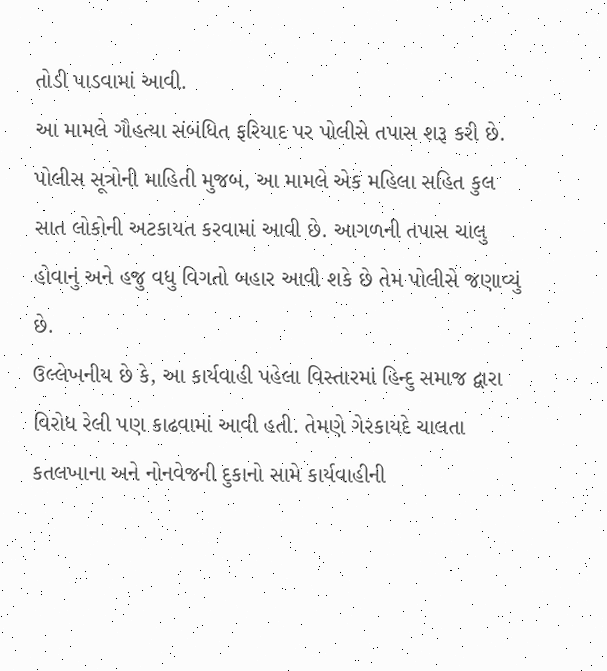તોડી પાડવામાં આવી.
આ મામલે ગૌહત્યા સંબંધિત ફરિયાદ પર પોલીસે તપાસ શરૂ કરી છે. પોલીસ સૂત્રોની માહિતી મુજબ, આ મામલે એક મહિલા સહિત કુલ સાત લોકોની અટકાયત કરવામાં આવી છે. આગળની તપાસ ચાલુ હોવાનું અને હજુ વધુ વિગતો બહાર આવી શકે છે તેમ પોલીસે જણાવ્યું છે.
ઉલ્લેખનીય છે કે, આ કાર્યવાહી પહેલા વિસ્તારમાં હિન્દુ સમાજ દ્વારા વિરોધ રેલી પણ કાઢવામાં આવી હતી. તેમણે ગેરકાયદે ચાલતા કતલખાના અને નોનવેજની દુકાનો સામે કાર્યવાહીની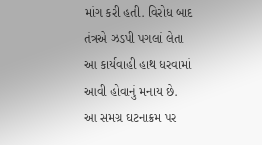માંગ કરી હતી. વિરોધ બાદ તંત્રએ ઝડપી પગલાં લેતા આ કાર્યવાહી હાથ ધરવામાં આવી હોવાનું મનાય છે.
આ સમગ્ર ઘટનાક્રમ પર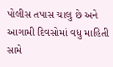પોલીસ તપાસ ચાલુ છે અને આગામી દિવસોમાં વધુ માહિતી સામે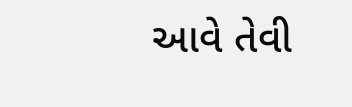આવે તેવી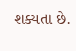શક્યતા છે.